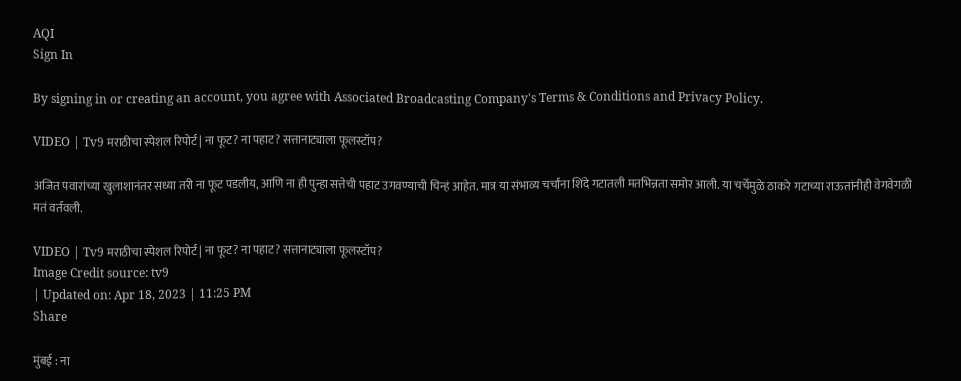AQI
Sign In

By signing in or creating an account, you agree with Associated Broadcasting Company's Terms & Conditions and Privacy Policy.

VIDEO | Tv9 मराठीचा स्पेशल रिपोर्ट | ना फूट? ना पहाट? सत्तानाट्याला फूलस्टॉप?

अजित पवारांच्या खुलाशानंतर सध्या तरी ना फूट पडलीय, आणि ना ही पुन्हा सत्तेची पहाट उगवण्याची चिन्हं आहेत. मात्र या संभाव्य चर्चांना शिंदे गटातली मतभिन्नता समोर आली. या चर्चेमुळे ठाकरे गटाच्या राऊतांनीही वेगवेगळी मतं वर्तवली.

VIDEO | Tv9 मराठीचा स्पेशल रिपोर्ट | ना फूट? ना पहाट? सत्तानाट्याला फूलस्टॉप?
Image Credit source: tv9
| Updated on: Apr 18, 2023 | 11:25 PM
Share

मुंबई : ना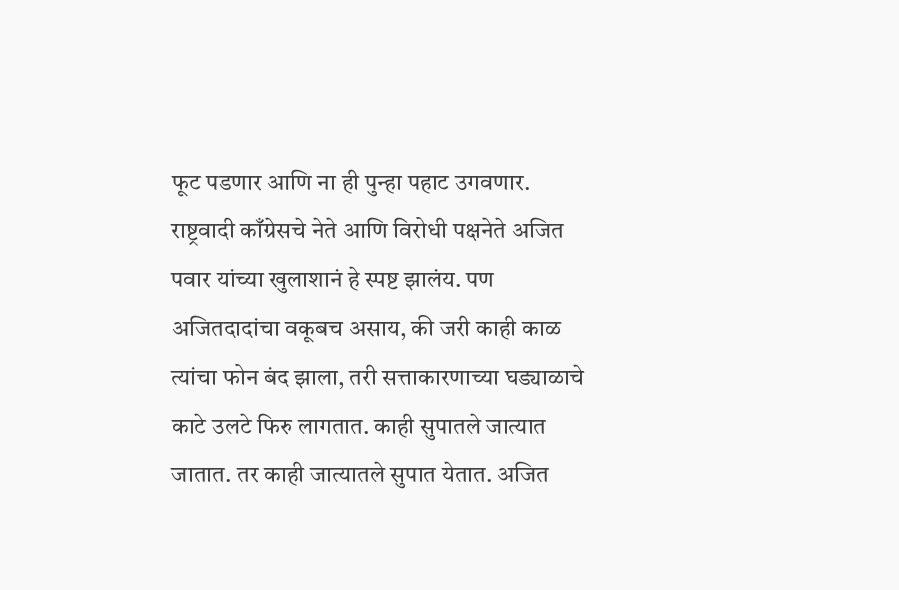फूट पडणार आणि ना ही पुन्हा पहाट उगवणार. राष्ट्रवादी काँग्रेसचे नेते आणि विरोधी पक्षनेते अजित पवार यांच्या खुलाशानं हे स्पष्ट झालंय. पण अजितदादांचा वकूबच असाय, की जरी काही काळ त्यांचा फोन बंद झाला, तरी सत्ताकारणाच्या घड्याळाचे काटे उलटे फिरु लागतात. काही सुपातले जात्यात जातात. तर काही जात्यातले सुपात येतात. अजित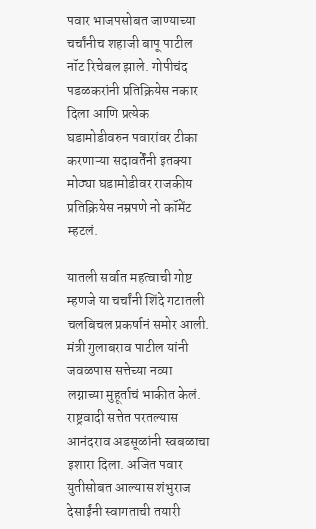पवार भाजपसोबत जाण्याच्या चर्चांनीच शहाजी बापू पाटील नॉट रिचेबल झाले. गोपीचंद पडळकरांनी प्रतिक्रियेस नकार दिला आणि प्रत्येक घडामोडीवरुन पवारांवर टीका करणाऱ्या सदावर्तेंनी इतक्या मोठ्या घडामोडीवर राजकीय प्रतिक्रियेस नम्रपणे नो कॉमेंट म्हटलं.

यातली सर्वात महत्वाची गोष्ट म्हणजे या चर्चांनी शिंदे गटातली चलबिचल प्रकर्षानं समोर आली. मंत्री गुलाबराव पाटील यांनी जवळपास सत्तेच्या नव्या लग्नाच्या मुहूर्ताचं भाकीत केलं. राष्ट्रवादी सत्तेत परतल्यास आनंदराव अडसूळांनी स्वबळाचा इशारा दिला. अजित पवार युतीसोबत आल्यास शंभुराज देसाईंनी स्वागताची तयारी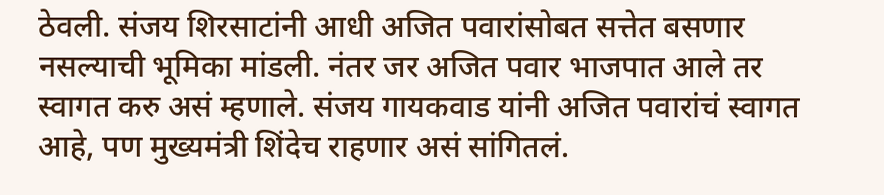ठेवली. संजय शिरसाटांनी आधी अजित पवारांसोबत सत्तेत बसणार नसल्याची भूमिका मांडली. नंतर जर अजित पवार भाजपात आले तर स्वागत करु असं म्हणाले. संजय गायकवाड यांनी अजित पवारांचं स्वागत आहे, पण मुख्यमंत्री शिंदेच राहणार असं सांगितलं.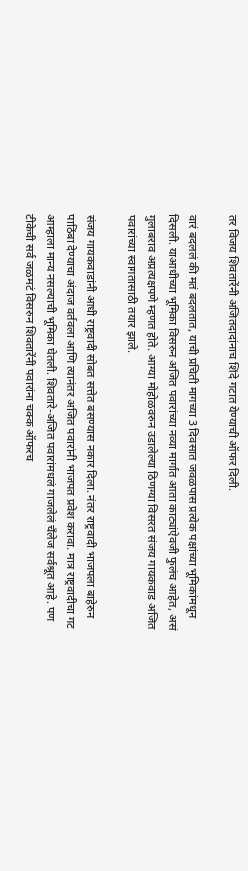तर विजय शिवतारेंनी अजितदादांनाच शिंदे गटात येण्याची ऑफर दिली.

वारं बदललं की मतं बदलतात, याची प्रचिती मागच्या 3 दिवसात जवळपास प्रत्येक पक्षांच्या भूमिकांमधून दिसली. याआधीच्या भूमिका विसरुन अजित पवारांच्या नव्या मार्गात आता काट्यांऐवजी फुलंच आहेत, असं गुलाबराव अप्रत्यक्षपणे म्हणत होते. आग्या मोहोळवरुन उडालेल्या ठिणग्या विसरत संजय गायकवाड अजित पवारांच्या स्वागतासाठी तयार झाले.

संजय गायकवाडांनी आधी राष्ट्रवादी सोबत सत्तेत बसण्यास नकार दिला. नंतर राष्ट्रवादी भाजपला बाहेरुन पाठिंबा देण्याचा अंदाज वर्तवला आणि त्यानंतर अजित पवारांनी भाजपत प्रवेश करावा. मात्र राष्ट्रवादीचा गट आम्हाला मान्य नसल्याची भूमिका घेतली. शिवतारे-अजित पवारांमधलं गाजलेलं चँलेज सर्वश्रूत आहे. पण टीकेची सर्व जळमटं विसरुन शिवतारेंनी पवारांना चक्क ऑफरच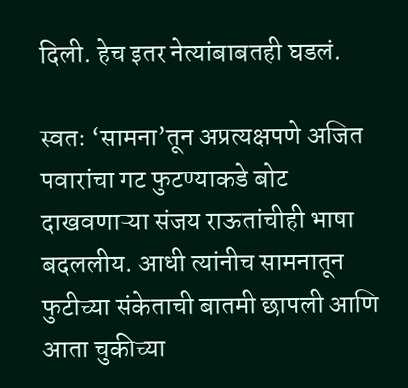दिली. हेच इतर नेत्यांबाबतही घडलं.

स्वतः ‘सामना’तून अप्रत्यक्षपणे अजित पवारांचा गट फुटण्याकडे बोट दाखवणाऱ्या संजय राऊतांचीही भाषा बदललीय. आधी त्यांनीच सामनातून फुटीच्या संकेताची बातमी छापली आणि आता चुकीच्या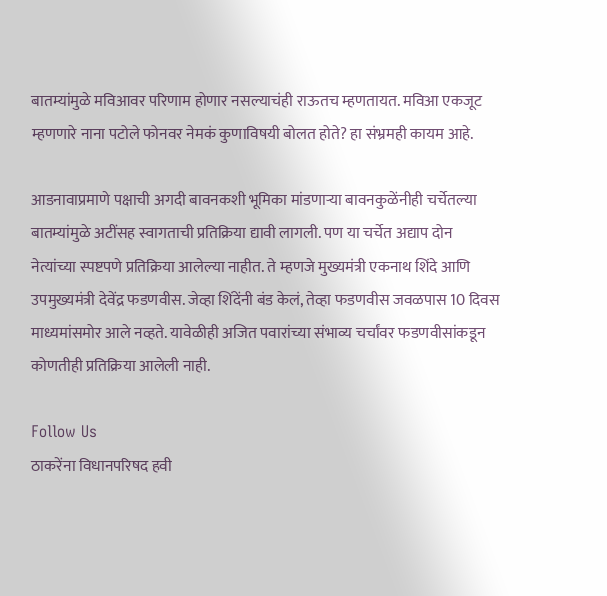बातम्यांमुळे मविआवर परिणाम होणार नसल्याचंही राऊतच म्हणतायत. मविआ एकजूट म्हणणारे नाना पटोले फोनवर नेमकं कुणाविषयी बोलत होते? हा संभ्रमही कायम आहे.

आडनावाप्रमाणे पक्षाची अगदी बावनकशी भूमिका मांडणाऱ्या बावनकुळेंनीही चर्चेतल्या बातम्यांमुळे अटींसह स्वागताची प्रतिक्रिया द्यावी लागली. पण या चर्चेत अद्याप दोन नेत्यांच्या स्पष्टपणे प्रतिक्रिया आलेल्या नाहीत. ते म्हणजे मुख्यमंत्री एकनाथ शिंदे आणि उपमुख्यमंत्री देवेंद्र फडणवीस. जेव्हा शिंदेंनी बंड केलं, तेव्हा फडणवीस जवळपास 10 दिवस माध्यमांसमोर आले नव्हते. यावेळीही अजित पवारांच्या संभाव्य चर्चांवर फडणवीसांकडून कोणतीही प्रतिक्रिया आलेली नाही.

Follow Us
ठाकरेंना विधानपरिषद हवी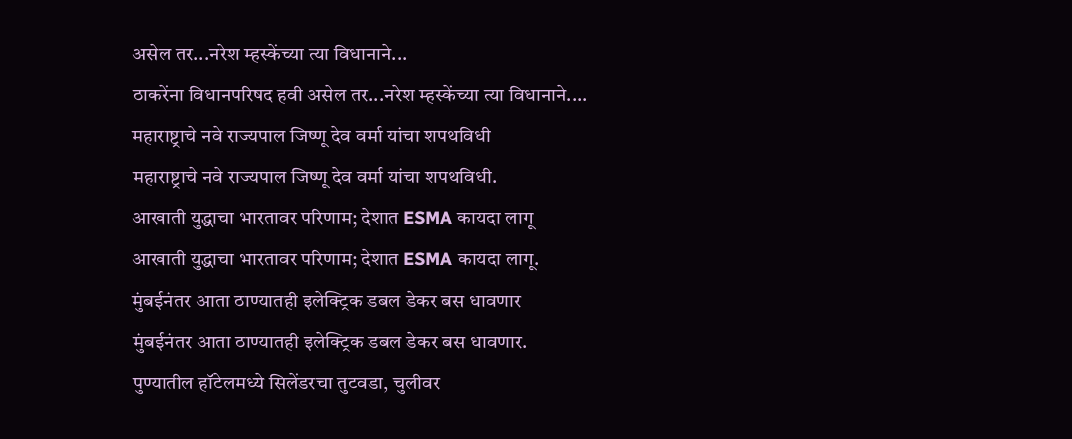असेल तर...नरेश म्हस्केंच्या त्या विधानाने...
ठाकरेंना विधानपरिषद हवी असेल तर...नरेश म्हस्केंच्या त्या विधानाने....
महाराष्ट्राचे नवे राज्यपाल जिष्णू देव वर्मा यांचा शपथविधी
महाराष्ट्राचे नवे राज्यपाल जिष्णू देव वर्मा यांचा शपथविधी.
आखाती युद्धाचा भारतावर परिणाम; देशात ESMA कायदा लागू
आखाती युद्धाचा भारतावर परिणाम; देशात ESMA कायदा लागू.
मुंबईनंतर आता ठाण्यातही इलेक्ट्रिक डबल डेकर बस धावणार
मुंबईनंतर आता ठाण्यातही इलेक्ट्रिक डबल डेकर बस धावणार.
पुण्यातील हॉटेलमध्ये सिलेंडरचा तुटवडा, चुलीवर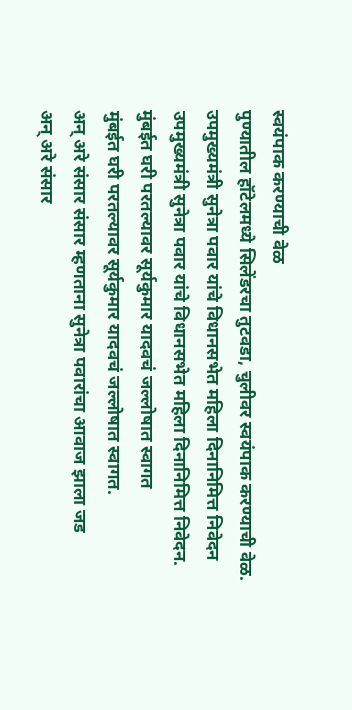स्वयंपाक करण्याची वेळ
पुण्यातील हॉटेलमध्ये सिलेंडरचा तुटवडा, चुलीवर स्वयंपाक करण्याची वेळ.
उपमुख्यमंत्री सुनेत्रा पवार यांचे विधानसभेत महिला दिनानिमित्त निवेदन
उपमुख्यमंत्री सुनेत्रा पवार यांचे विधानसभेत महिला दिनानिमित्त निवेदन.
मुंबईत घरी परतल्यावर सूर्यकुमार यादवचं जल्लोषात स्वागत
मुंबईत घरी परतल्यावर सूर्यकुमार यादवचं जल्लोषात स्वागत.
अन् अरे संसार संसार म्हणताना सुनेत्रा पवारांचा आवाज झाला जड
अन् अरे संसार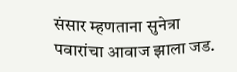संसार म्हणताना सुनेत्रा पवारांचा आवाज झाला जड.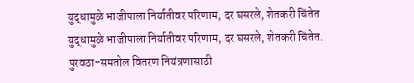युद्धामुळे भाजीपाला निर्यातीवर परिणाम, दर घसरले, शेतकरी चिंतेत
युद्धामुळे भाजीपाला निर्यातीवर परिणाम, दर घसरले, शेतकरी चिंतेत.
पुरवठा-समतोल वितरण नियंत्रणासाठी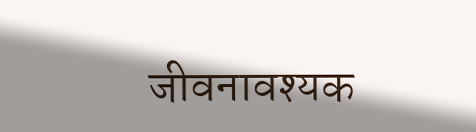जीवनावश्यक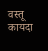वस्तू कायदा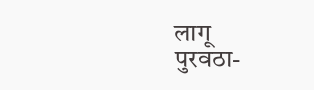लागू
पुरवठा-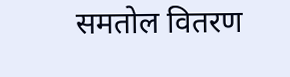समतोल वितरण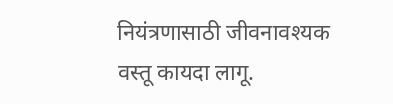नियंत्रणासाठी जीवनावश्यक वस्तू कायदा लागू.